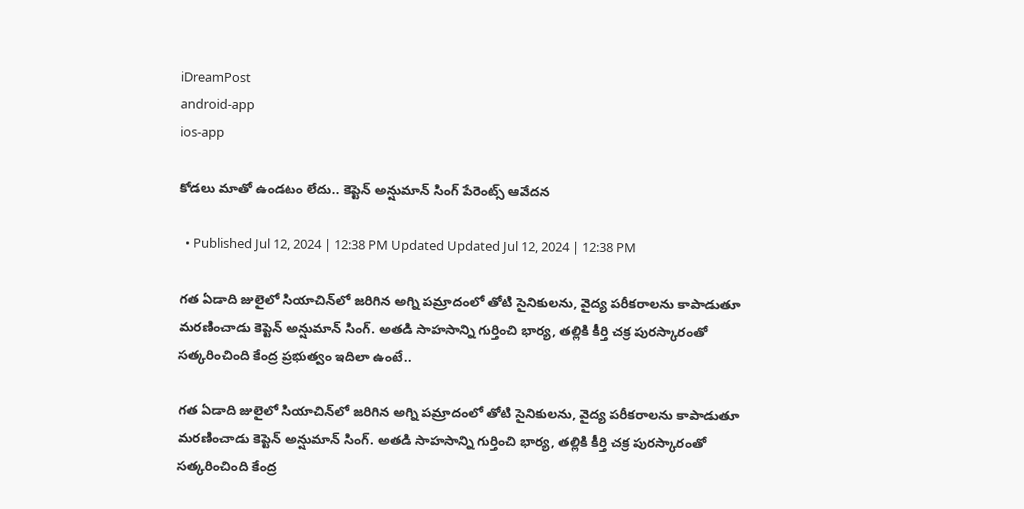iDreamPost
android-app
ios-app

కోడలు మాతో ఉండటం లేదు.. కెప్టెన్ అన్షుమాన్ సింగ్ పేరెంట్స్ ఆవేదన

  • Published Jul 12, 2024 | 12:38 PM Updated Updated Jul 12, 2024 | 12:38 PM

గత ఏడాది జులైలో సియాచిన్‌లో జరిగిన అగ్ని పమ్రాదంలో తోటి సైనికులను, వైద్య పరీకరాలను కాపాడుతూ మరణించాడు కెప్టెన్ అన్షుమాన్ సింగ్. అతడి సాహసాన్ని గుర్తించి భార్య, తల్లికి కీర్తి చక్ర పురస్కారంతో సత్కరించింది కేంద్ర ప్రభుత్వం ఇదిలా ఉంటే..

గత ఏడాది జులైలో సియాచిన్‌లో జరిగిన అగ్ని పమ్రాదంలో తోటి సైనికులను, వైద్య పరీకరాలను కాపాడుతూ మరణించాడు కెప్టెన్ అన్షుమాన్ సింగ్. అతడి సాహసాన్ని గుర్తించి భార్య, తల్లికి కీర్తి చక్ర పురస్కారంతో సత్కరించింది కేంద్ర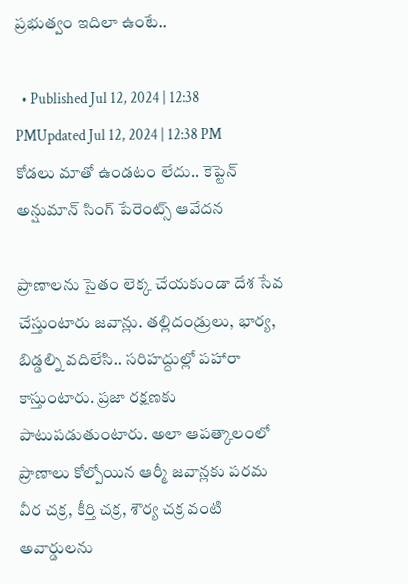ప్రభుత్వం ఇదిలా ఉంటే..

  • Published Jul 12, 2024 | 12:38 PMUpdated Jul 12, 2024 | 12:38 PM
కోడలు మాతో ఉండటం లేదు.. కెప్టెన్ అన్షుమాన్ సింగ్ పేరెంట్స్ ఆవేదన

ప్రాణాలను సైతం లెక్క చేయకుండా దేశ సేవ చేస్తుంటారు జవాన్లు. తల్లిదండ్రులు, భార్య, బిడ్డల్ని వదిలేసి.. సరిహద్దుల్లో పహారా కాస్తుంటారు. ప్రజా రక్షణకు పాటుపడుతుంటారు. అలా ఆపత్కాలంలో ప్రాణాలు కోల్పోయిన ఆర్మీ జవాన్లకు పరమ వీర చక్ర, కీర్తి చక్ర, శౌర్య చక్ర వంటి అవార్డులను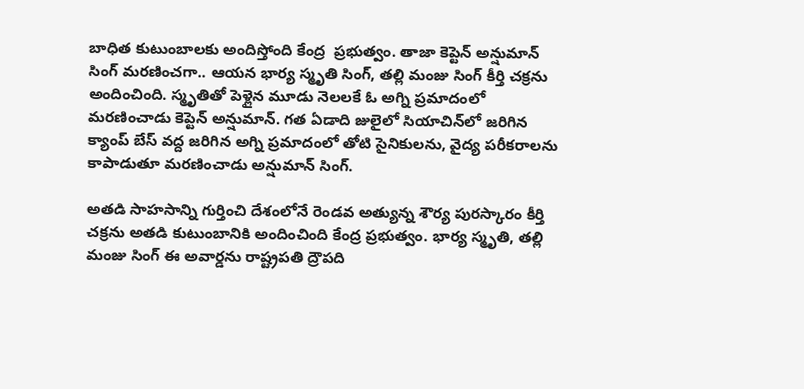బాధిత కుటుంబాలకు అందిస్తోంది కేంద్ర  ప్రభుత్వం. తాజా కెప్టెన్ అన్షుమాన్ సింగ్ మరణించగా.. ఆయన భార్య స్మృతి సింగ్, తల్లి మంజు సింగ్ కీర్తి చక్రను అందించింది. స్మృతితో పెళ్లైన మూడు నెలలకే ఓ అగ్ని ప్రమాదంలో మరణించాడు కెప్టెన్ అన్షుమాన్. గత ఏడాది జులైలో సియాచిన్‌లో జరిగిన క్యాంప్ బేస్ వద్ద జరిగిన అగ్ని ప్రమాదంలో తోటి సైనికులను, వైద్య పరీకరాలను కాపాడుతూ మరణించాడు అన్షుమాన్ సింగ్.

అతడి సాహసాన్ని గుర్తించి దేశంలోనే రెండవ అత్యున్న శౌర్య పురస్కారం కీర్తి చక్రను అతడి కుటుంబానికి అందించింది కేంద్ర ప్రభుత్వం. భార్య స్మృతి, తల్లి మంజు సింగ్ ఈ అవార్డను రాష్ట్రపతి ద్రౌపది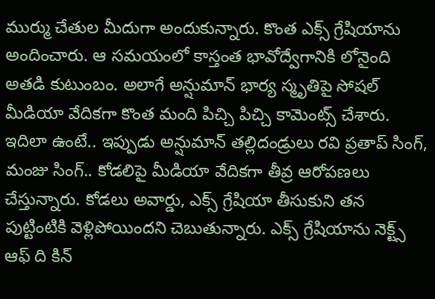ముర్ము చేతుల మీదుగా అందుకున్నారు. కొంత ఎక్స్ గ్రేషియాను అందించారు. ఆ సమయంలో కాస్తంత భావోద్వేగానికి లోనైంది అతడి కుటుంబం. అలాగే అన్షుమాన్ భార్య స్మృతిపై సోషల్ మీడియా వేదికగా కొంత మంది పిచ్చి పిచ్చి కామెంట్స్ చేశారు. ఇదిలా ఉంటే.. ఇప్పుడు అన్షుమాన్ తల్లిదండ్రులు రవి ప్రతాప్ సింగ్, మంజు సింగ్.. కోడలిపై మీడియా వేదికగా తీవ్ర ఆరోపణలు చేస్తున్నారు. కోడలు అవార్డు, ఎక్స్ గ్రేషియా తీసుకుని తన పుట్టింటికి వెళ్లిపోయిందని చెబుతున్నారు. ఎక్స్ గ్రేషియాను నెక్ట్స్ ఆఫ్ ది కిన్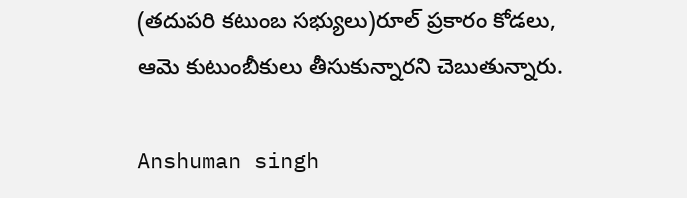(తదుపరి కటుంబ సభ్యులు)రూల్ ప్రకారం కోడలు, ఆమె కుటుంబీకులు తీసుకున్నారని చెబుతున్నారు.

Anshuman singh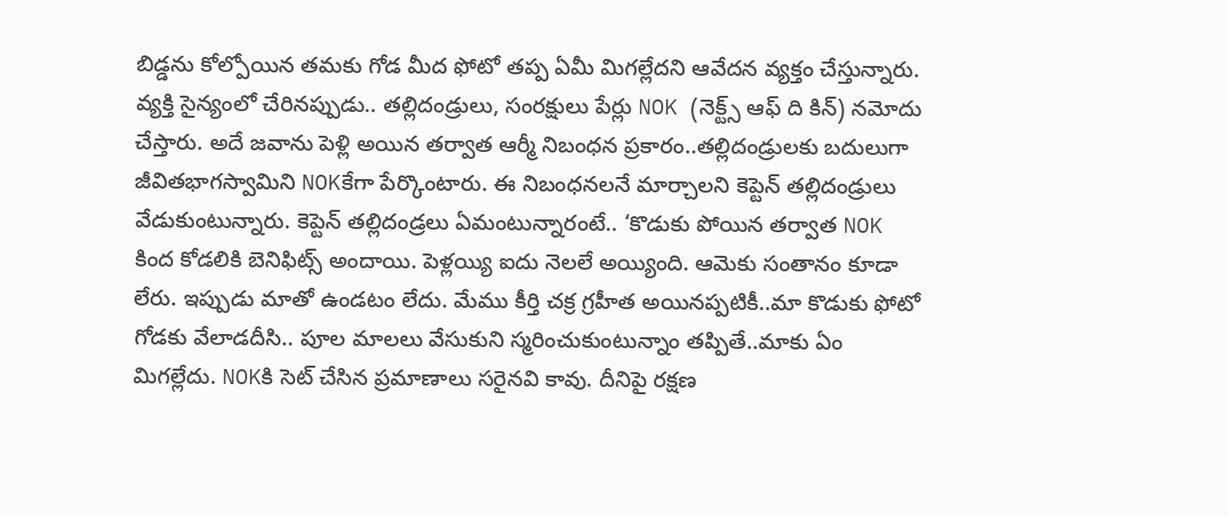బిడ్డను కోల్పోయిన తమకు గోడ మీద ఫోటో తప్ప ఏమీ మిగల్లేదని ఆవేదన వ్యక్తం చేస్తున్నారు. వ్యక్తి సైన్యంలో చేరినప్పుడు.. తల్లిదండ్రులు, సంరక్షులు పేర్లు NOK (నెక్ట్స్ ఆఫ్ ది కిన్) నమోదు చేస్తారు. అదే జవాను పెళ్లి అయిన తర్వాత ఆర్మీ నిబంధన ప్రకారం..తల్లిదండ్రులకు బదులుగా జీవితభాగస్వామిని NOKకేగా పేర్కొంటారు. ఈ నిబంధనలనే మార్చాలని కెప్టెన్ తల్లిదండ్రులు వేడుకుంటున్నారు. కెప్టెన్ తల్లిదండ్రలు ఏమంటున్నారంటే.. ‘కొడుకు పోయిన తర్వాత NOK కింద కోడలికి బెనిఫిట్స్ అందాయి. పెళ్లయ్యి ఐదు నెలలే అయ్యింది. ఆమెకు సంతానం కూడా లేరు. ఇప్పుడు మాతో ఉండటం లేదు. మేము కీర్తి చక్ర గ్రహీత అయినప్పటికీ..మా కొడుకు ఫోటో గోడకు వేలాడదీసి.. పూల మాలలు వేసుకుని స్మరించుకుంటున్నాం తప్పితే..మాకు ఏం మిగల్లేదు. NOKకి సెట్ చేసిన ప్రమాణాలు సరైనవి కావు. దీనిపై రక్షణ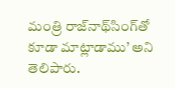మంత్రి రాజ్‌నాథ్‌సింగ్‌తో కూడా మాట్లాడాము’ అని తెలిపారు.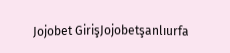Jojobet GirişJojobetşanlıurfa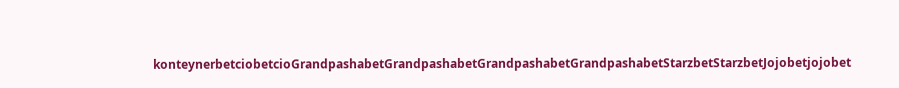konteynerbetciobetcioGrandpashabetGrandpashabetGrandpashabetGrandpashabetStarzbetStarzbetJojobetjojobet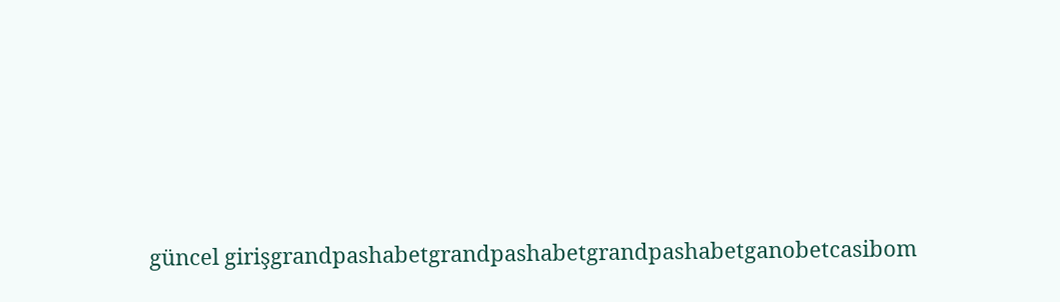güncel girişgrandpashabetgrandpashabetgrandpashabetganobetcasibom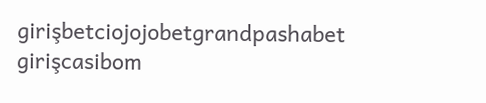girişbetciojojobetgrandpashabet girişcasibom